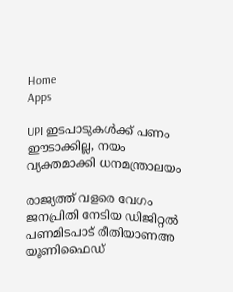Home
Apps

UPI ഇടപാടുകൾക്ക് പണം ഈടാക്കില്ല, നയം വ്യക്തമാക്കി ധനമന്ത്രാലയം

രാജ്യത്ത് വളരെ വേഗം ജനപ്രിതി നേടിയ ഡിജിറ്റൽ പണമിടപാട് രീതിയാണഅ യൂണിഫൈഡ്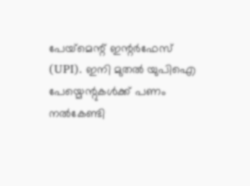പേയ്‌മെന്റ് ഇന്റർഫേസ് (UPI). ഇനി മുതൽ യുപിഐ പേയ്മെന്റുകൾക്ക് പണം നൽകേണ്ടി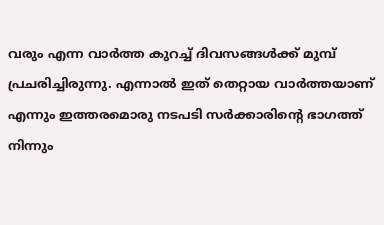വരും എന്ന വാർത്ത കുറച്ച് ദിവസങ്ങൾക്ക് മുമ്പ് പ്രചരിച്ചിരുന്നു. എന്നാൽ ഇത് തെറ്റായ വാർത്തയാണ് എന്നും ഇത്തരമൊരു നടപടി സർക്കാരിന്റെ ഭാഗത്ത് നിന്നും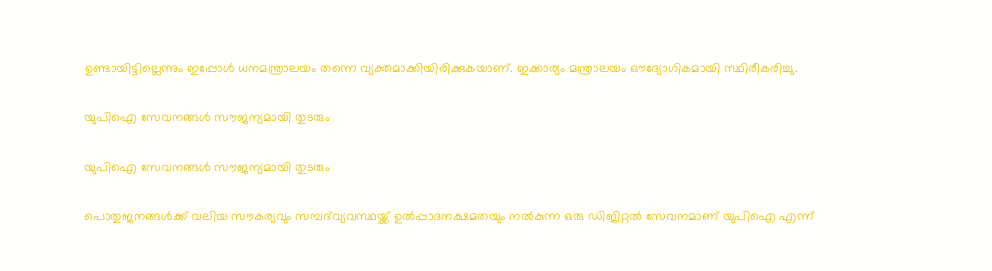ഉണ്ടായിട്ടില്ലെന്നും ഇപ്പോൾ ധനമന്ത്രാലയം തന്നെ വ്യക്തമാക്കിയിരിക്കുകയാണ്. ഇക്കാര്യം മന്ത്രാലയം ഔദ്യോഗികമായി സ്ഥിരീകരിച്ചു.

യുപിഐ സേവനങ്ങൾ സൗജന്യമായി തുടരും

യുപിഐ സേവനങ്ങൾ സൗജന്യമായി തുടരും

പൊതുജനങ്ങൾക്ക് വലിയ സൗകര്യവും സമ്പദ്‌വ്യവസ്ഥയ്ക്ക് ഉൽപ്പാദനക്ഷമതയും നൽകുന്ന ഒരു ഡിജിറ്റൽ സേവനമാണ് യുപിഐ എന്ന്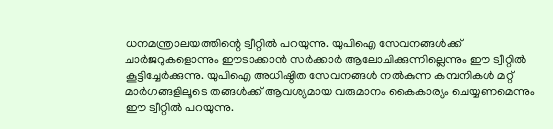ധനമന്ത്രാലയത്തിന്റെ ട്വീറ്റിൽ പറയുന്നു. യുപിഐ സേവനങ്ങൾക്ക് ചാർജറുകളൊന്നും ഈടാക്കാൻ സർക്കാർ ആലോചിക്കുന്നില്ലെന്നും ഈ ട്വീറ്റിൽ കൂട്ടിച്ചേർക്കുന്നു. യുപിഐ അധിഷ്ഠിത സേവനങ്ങൾ നൽകുന്ന കമ്പനികൾ മറ്റ് മാർഗങ്ങളിലൂടെ തങ്ങൾക്ക് ആവശ്യമായ വരുമാനം കൈകാര്യം ചെയ്യണമെന്നും ഈ ട്വീറ്റിൽ പറയുന്നു.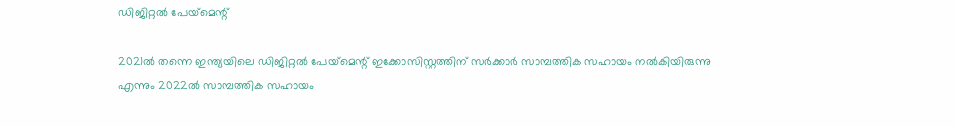ഡിജിറ്റൽ പേയ്‌മെന്റ്

2021ൽ തന്നെ ഇന്ത്യയിലെ ഡിജിറ്റൽ പേയ്‌മെന്റ് ഇക്കോസിസ്റ്റത്തിന് സർക്കാർ സാമ്പത്തിക സഹായം നൽകിയിരുന്നു എന്നും 2022ൽ സാമ്പത്തിക സഹായം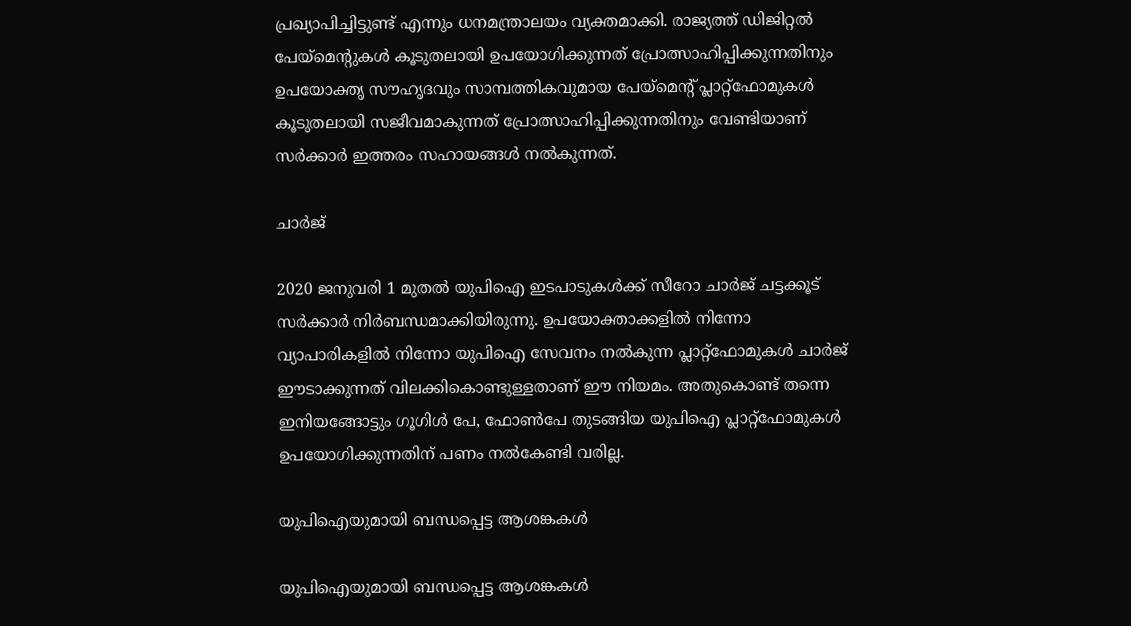പ്രഖ്യാപിച്ചിട്ടുണ്ട് എന്നും ധനമന്ത്രാലയം വ്യക്തമാക്കി. രാജ്യത്ത് ഡിജിറ്റൽ പേയ്‌മെന്റുകൾ കൂടുതലായി ഉപയോഗിക്കുന്നത് പ്രോത്സാഹിപ്പിക്കുന്നതിനും ഉപയോക്തൃ സൗഹൃദവും സാമ്പത്തികവുമായ പേയ്‌മെന്റ് പ്ലാറ്റ്‌ഫോമുകൾ കൂടുതലായി സജീവമാകുന്നത് പ്രോത്സാഹിപ്പിക്കുന്നതിനും വേണ്ടിയാണ് സർക്കാർ ഇത്തരം സഹായങ്ങൾ നൽകുന്നത്.

ചാർജ്

2020 ജനുവരി 1 മുതൽ യുപിഐ ഇടപാടുകൾക്ക് സീറോ ചാർജ് ചട്ടക്കൂട് സർക്കാർ നിർബന്ധമാക്കിയിരുന്നു. ഉപയോക്താക്കളിൽ നിന്നോ വ്യാപാരികളിൽ നിന്നോ യുപിഐ സേവനം നൽകുന്ന പ്ലാറ്റ്ഫോമുകൾ ചാർജ് ഈടാക്കുന്നത് വിലക്കികൊണ്ടുള്ളതാണ് ഈ നിയമം. അതുകൊണ്ട് തന്നെ ഇനിയങ്ങോട്ടും ഗൂഗിൾ പേ, ഫോൺപേ തുടങ്ങിയ യുപിഐ പ്ലാറ്റ്ഫോമുകൾ ഉപയോഗിക്കുന്നതിന് പണം നൽകേണ്ടി വരില്ല.

യുപിഐയുമായി ബന്ധപ്പെട്ട ആശങ്കകൾ

യുപിഐയുമായി ബന്ധപ്പെട്ട ആശങ്കകൾ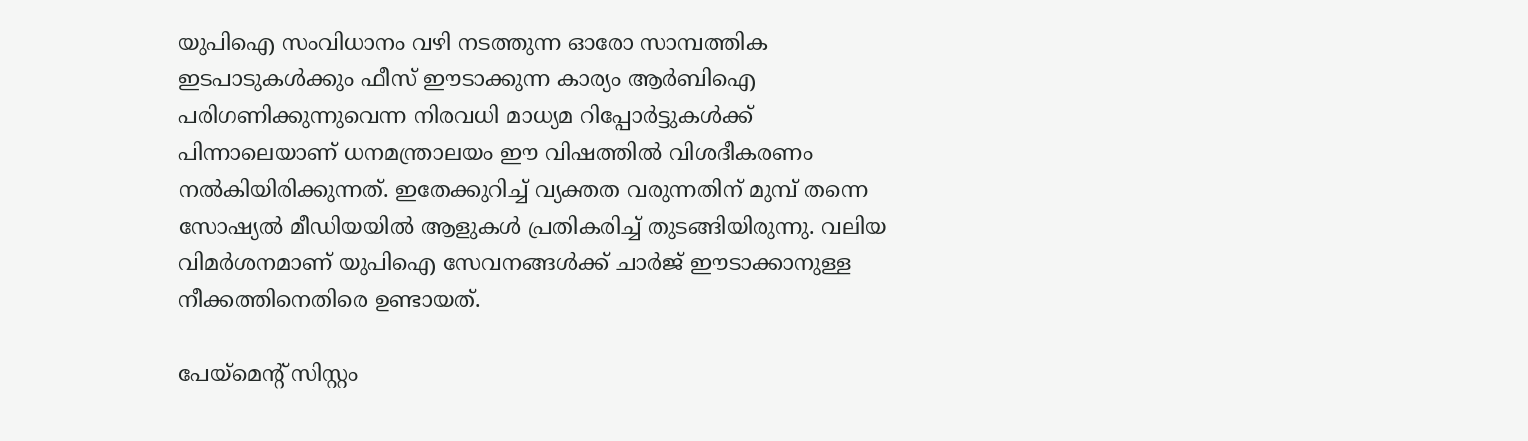യുപിഐ സംവിധാനം വഴി നടത്തുന്ന ഓരോ സാമ്പത്തിക ഇടപാടുകൾക്കും ഫീസ് ഈടാക്കുന്ന കാര്യം ആർബിഐ പരിഗണിക്കുന്നുവെന്ന നിരവധി മാധ്യമ റിപ്പോർട്ടുകൾക്ക് പിന്നാലെയാണ് ധനമന്ത്രാലയം ഈ വിഷത്തിൽ വിശദീകരണം നൽകിയിരിക്കുന്നത്. ഇതേക്കുറിച്ച് വ്യക്തത വരുന്നതിന് മുമ്പ് തന്നെ സോഷ്യൽ മീഡിയയിൽ ആളുകൾ പ്രതികരിച്ച് തുടങ്ങിയിരുന്നു. വലിയ വിമർശനമാണ് യുപിഐ സേവനങ്ങൾക്ക് ചാർജ് ഈടാക്കാനുള്ള നീക്കത്തിനെതിരെ ഉണ്ടായത്.

പേയ്‌മെന്റ് സിസ്റ്റം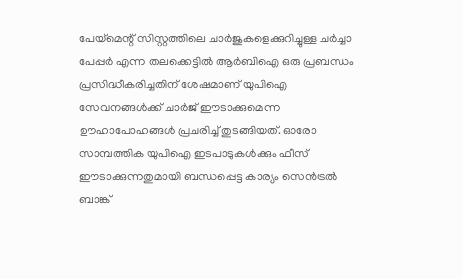പേയ്‌മെന്റ് സിസ്റ്റത്തിലെ ചാർജുകളെക്കുറിച്ചുള്ള ചർച്ചാ പേപ്പർ എന്ന തലക്കെട്ടിൽ ആർബിഐ ഒരു പ്രബന്ധം പ്രസിദ്ധീകരിച്ചതിന് ശേഷമാണ് യുപിഐ സേവനങ്ങൾക്ക് ചാർജ് ഈടാക്കുമെന്ന ഊഹാപോഹങ്ങൾ പ്രചരിച്ച് തുടങ്ങിയത്. ഓരോ സാമ്പത്തിക യുപിഐ ഇടപാടുകൾക്കും ഫീസ് ഈടാക്കുന്നതുമായി ബന്ധപ്പെട്ട കാര്യം സെൻട്രൽ ബാങ്ക്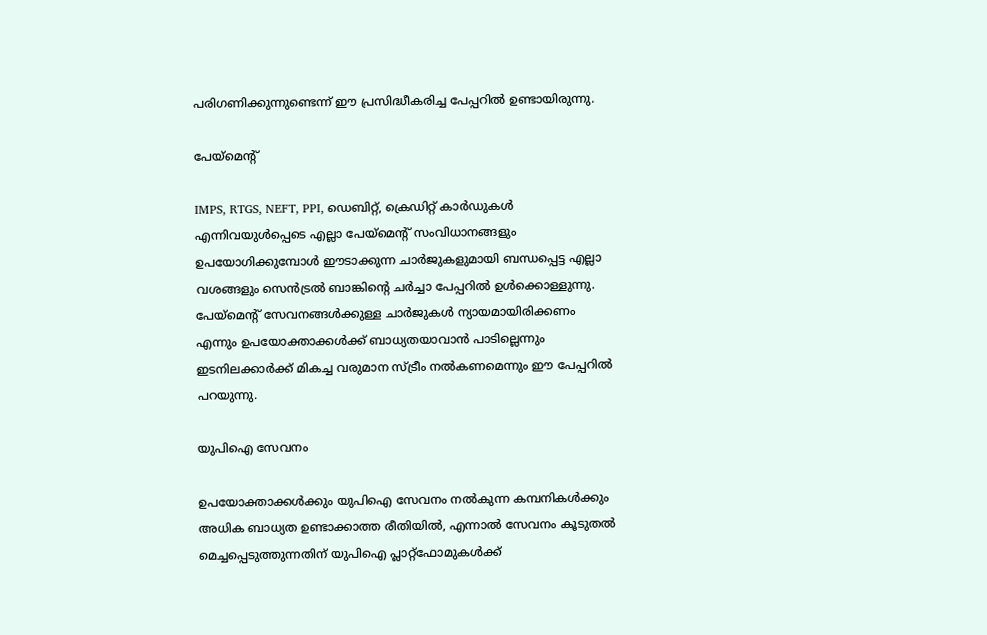പരിഗണിക്കുന്നുണ്ടെന്ന് ഈ പ്രസിദ്ധീകരിച്ച പേപ്പറിൽ ഉണ്ടായിരുന്നു.

പേയ്‌മെന്റ്

IMPS, RTGS, NEFT, PPI, ഡെബിറ്റ്, ക്രെഡിറ്റ് കാർഡുകൾ എന്നിവയുൾപ്പെടെ എല്ലാ പേയ്‌മെന്റ് സംവിധാനങ്ങളും ഉപയോഗിക്കുമ്പോൾ ഈടാക്കുന്ന ചാർജുകളുമായി ബന്ധപ്പെട്ട എല്ലാ വശങ്ങളും സെൻട്രൽ ബാങ്കിന്റെ ചർച്ചാ പേപ്പറിൽ ഉൾക്കൊള്ളുന്നു. പേയ്‌മെന്റ് സേവനങ്ങൾക്കുള്ള ചാർജുകൾ ന്യായമായിരിക്കണം എന്നും ഉപയോക്താക്കൾക്ക് ബാധ്യതയാവാൻ പാടില്ലെന്നും ഇടനിലക്കാർക്ക് മികച്ച വരുമാന സ്ട്രീം നൽകണമെന്നും ഈ പേപ്പറിൽ പറയുന്നു.

യുപിഐ സേവനം

ഉപയോക്താക്കൾക്കും യുപിഐ സേവനം നൽകുന്ന കമ്പനികൾക്കും അധിക ബാധ്യത ഉണ്ടാക്കാത്ത രീതിയിൽ, എന്നാൽ സേവനം കൂടുതൽ മെച്ചപ്പെടുത്തുന്നതിന് യുപിഐ പ്ലാറ്റ്ഫോമുകൾക്ക്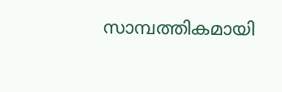സാമ്പത്തികമായി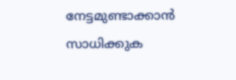നേട്ടമുണ്ടാക്കാൻ സാധിക്കുക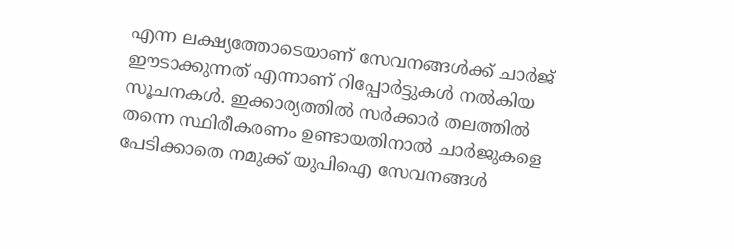എന്ന ലക്ഷ്യത്തോടെയാണ് സേവനങ്ങൾക്ക് ചാർജ് ഈടാക്കുന്നത് എന്നാണ് റിപ്പോർട്ടുകൾ നൽകിയ സൂചനകൾ. ഇക്കാര്യത്തിൽ സർക്കാർ തലത്തിൽ തന്നെ സ്ഥിരീകരണം ഉണ്ടായതിനാൽ ചാർജുകളെ പേടിക്കാതെ നമുക്ക് യുപിഐ സേവനങ്ങൾ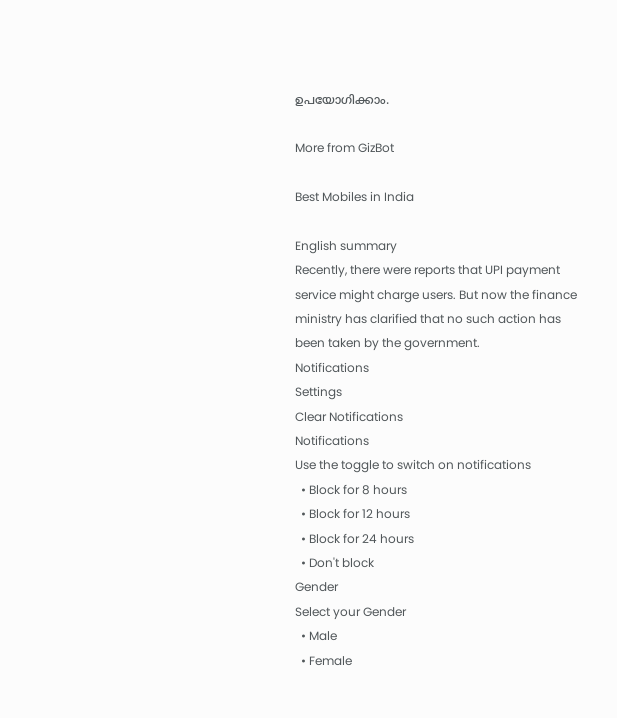ഉപയോഗിക്കാം.

More from GizBot

Best Mobiles in India

English summary
Recently, there were reports that UPI payment service might charge users. But now the finance ministry has clarified that no such action has been taken by the government.
Notifications
Settings
Clear Notifications
Notifications
Use the toggle to switch on notifications
  • Block for 8 hours
  • Block for 12 hours
  • Block for 24 hours
  • Don't block
Gender
Select your Gender
  • Male
  • Female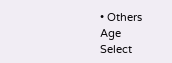• Others
Age
Select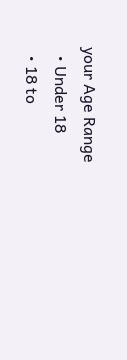your Age Range
  • Under 18
  • 18 to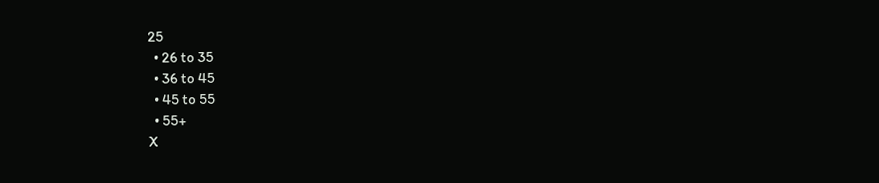25
  • 26 to 35
  • 36 to 45
  • 45 to 55
  • 55+
X